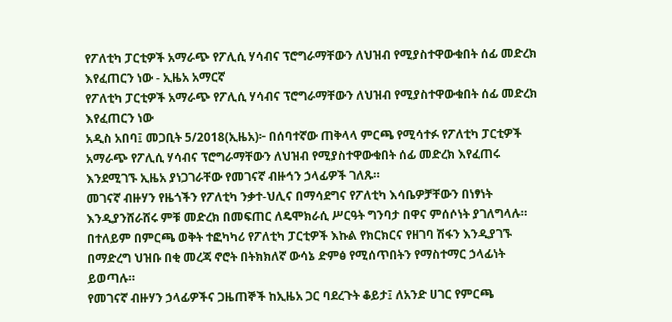የፖለቲካ ፓርቲዎች አማራጭ የፖሊሲ ሃሳብና ፕሮግራማቸውን ለህዝብ የሚያስተዋውቁበት ሰፊ መድረክ እየፈጠርን ነው - ኢዜአ አማርኛ
የፖለቲካ ፓርቲዎች አማራጭ የፖሊሲ ሃሳብና ፕሮግራማቸውን ለህዝብ የሚያስተዋውቁበት ሰፊ መድረክ እየፈጠርን ነው
አዲስ አበባ፤ መጋቢት 5/2018(ኢዜአ)፦ በሰባተኛው ጠቅላላ ምርጫ የሚሳተፉ የፖለቲካ ፓርቲዎች አማራጭ የፖሊሲ ሃሳብና ፕሮግራማቸውን ለህዝብ የሚያስተዋውቁበት ሰፊ መድረክ እየፈጠሩ እንደሚገኙ ኢዜአ ያነጋገራቸው የመገናኛ ብዙኅን ኃላፊዎች ገለጹ።
መገናኛ ብዙሃን የዜጎችን የፖለቲካ ንቃተ-ህሊና በማሳደግና የፖለቲካ እሳቤዎቻቸውን በነፃነት እንዲያንሸራሸሩ ምቹ መድረክ በመፍጠር ለዴሞክራሲ ሥርዓት ግንባታ በዋና ምሰሶነት ያገለግላሉ።
በተለይም በምርጫ ወቅት ተፎካካሪ የፖለቲካ ፓርቲዎች እኩል የክርክርና የዘገባ ሽፋን እንዲያገኙ በማድረግ ህዝቡ በቂ መረጃ ኖሮት በትክክለኛ ውሳኔ ድምፅ የሚሰጥበትን የማስተማር ኃላፊነት ይወጣሉ።
የመገናኛ ብዙሃን ኃላፊዎችና ጋዜጠኞች ከኢዜአ ጋር ባደረጉት ቆይታ፤ ለአንድ ሀገር የምርጫ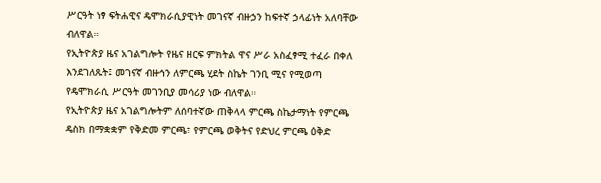ሥርዓት ነፃ ፍትሐዊና ዴሞክራሲያዊነት መገናኛ ብዙኃን ከፍተኛ ኃላፊነት አለባቸው ብለዋል።
የኢትዮጵያ ዜና አገልግሎት የዜና ዘርፍ ምክትል ዋና ሥራ አስፈፃሚ ተፈራ በቀለ እንደገለጹት፤ መገናኛ ብዙኅን ለምርጫ ሂደት ስኬት ገንቢ ሚና የሚወጣ የዴሞክራሲ ሥርዓት መገንቢያ መሳሪያ ነው ብለዋል።
የኢትዮጵያ ዜና አገልግሎትም ለሰባተኛው ጠቅላላ ምርጫ ስኬታማነት የምርጫ ዴስክ በማቋቋም የቅድመ ምርጫ፣ የምርጫ ወቅትና የድህረ ምርጫ ዕቅድ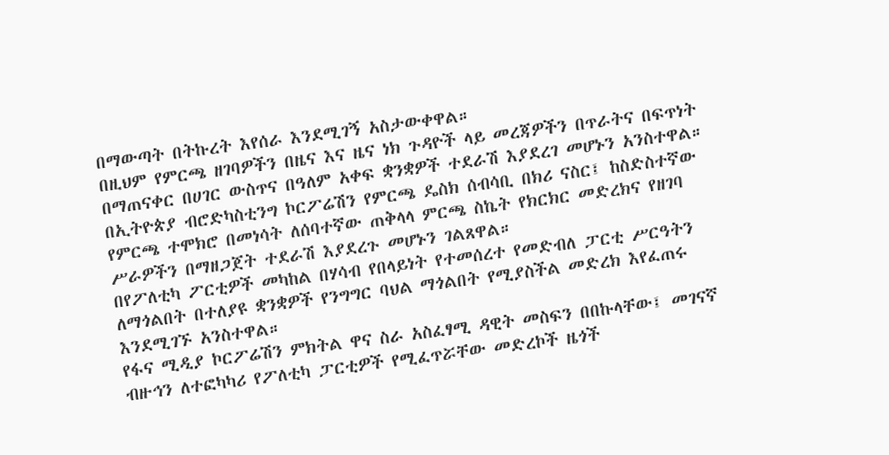በማውጣት በትኩረት እየሰራ እንደሚገኝ አስታውቀዋል።
በዚህም የምርጫ ዘገባዎችን በዜና እና ዜና ነክ ጉዳዮች ላይ መረጃዎችን በጥራትና በፍጥነት በማጠናቀር በሀገር ውስጥና በዓለም አቀፍ ቋንቋዎች ተደራሽ እያደረገ መሆኑን አንስተዋል።
በኢትዮጵያ ብሮድካስቲንግ ኮርፖሬሽን የምርጫ ዴስክ ሰብሳቢ በክሪ ናስር፤ ከስድስተኛው የምርጫ ተሞክሮ በመነሳት ለሰባተኛው ጠቅላላ ምርጫ ስኬት የክርክር መድረክና የዘገባ ሥራዎችን በማዘጋጀት ተደራሽ እያደረጉ መሆኑን ገልጸዋል።
በየፖለቲካ ፖርቲዎች መካከል በሃሳብ የበላይነት የተመሰረተ የመድብለ ፓርቲ ሥርዓትን ለማጎልበት በተለያዩ ቋንቋዎች የንግግር ባህል ማጎልበት የሚያስችል መድረክ እየፈጠሩ እንደሚገኙ አንስተዋል።
የፋና ሚዲያ ኮርፖሬሽን ምክትል ዋና ስራ አስፈፃሚ ዳዊት መስፍን በበኩላቸው፤ መገናኛ ብዙኅን ለተፎካካሪ የፖለቲካ ፓርቲዎች የሚፈጥሯቸው መድረኮች ዜጎች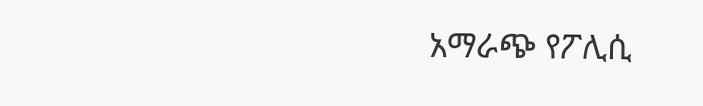አማራጭ የፖሊሲ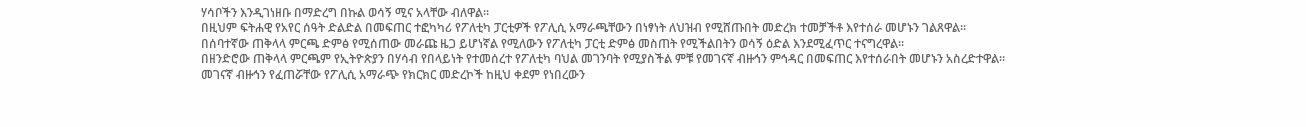ሃሳቦችን እንዲገነዘቡ በማድረግ በኩል ወሳኝ ሚና አላቸው ብለዋል።
በዚህም ፍትሐዊ የአየር ሰዓት ድልድል በመፍጠር ተፎካካሪ የፖለቲካ ፓርቲዎች የፖሊሲ አማራጫቸውን በነፃነት ለህዝብ የሚሸጡበት መድረክ ተመቻችቶ እየተሰራ መሆኑን ገልጸዋል።
በሰባተኛው ጠቅላላ ምርጫ ድምፅ የሚሰጠው መራጩ ዜጋ ይሆነኛል የሚለውን የፖለቲካ ፓርቲ ድምፅ መስጠት የሚችልበትን ወሳኝ ዕድል እንደሚፈጥር ተናግረዋል።
በዘንድሮው ጠቅላላ ምርጫም የኢትዮጵያን በሃሳብ የበላይነት የተመሰረተ የፖለቲካ ባህል መገንባት የሚያስችል ምቹ የመገናኛ ብዙኅን ምኅዳር በመፍጠር እየተሰራበት መሆኑን አስረድተዋል።
መገናኛ ብዙኅን የፈጠሯቸው የፖሊሲ አማራጭ የክርክር መድረኮች ከዚህ ቀደም የነበረውን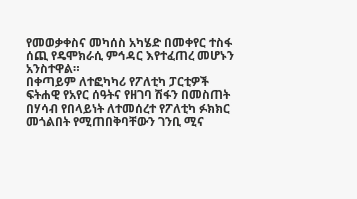የመወቃቀስና መካሰስ አካሄድ በመቀየር ተስፋ ሰጪ የዴሞክራሲ ምኅዳር እየተፈጠረ መሆኑን አንስተዋል።
በቀጣይም ለተፎካካሪ የፖለቲካ ፓርቲዎች ፍትሐዊ የአየር ሰዓትና የዘገባ ሽፋን በመስጠት በሃሳብ የበላይነት ለተመሰረተ የፖለቲካ ፉክክር መጎልበት የሚጠበቅባቸውን ገንቢ ሚና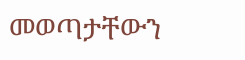መወጣታቸውን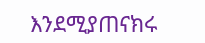እንደሚያጠናክሩ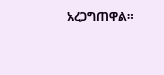አረጋግጠዋል።